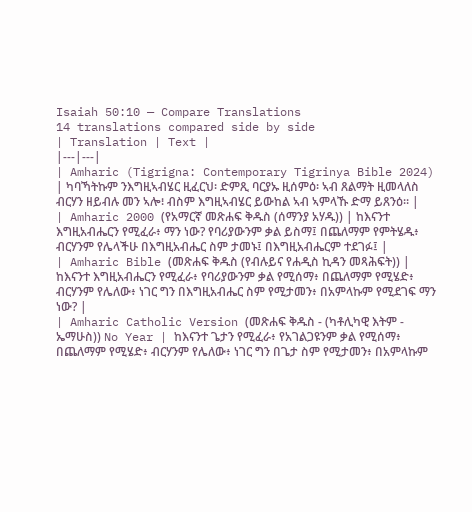Isaiah 50:10 — Compare Translations
14 translations compared side by side
| Translation | Text |
|---|---|
| Amharic (Tigrigna: Contemporary Tigrinya Bible 2024) | ካባኻትኩም ንእግዚኣብሄር ዚፈርህ፡ ድምጺ ባርያኡ ዚሰምዕ፡ ኣብ ጸልማት ዚመላለስ ብርሃን ዘይብሉ መን ኣሎ፧ ብስም እግዚኣብሄር ይውከል ኣብ ኣምላኹ ድማ ይጸንዕ። |
| Amharic 2000 (የአማርኛ መጽሐፍ ቅዱስ (ሰማንያ አሃዱ)) | ከእናንተ እግዚአብሔርን የሚፈራ፥ ማን ነው? የባሪያውንም ቃል ይስማ፤ በጨለማም የምትሄዱ፥ ብርሃንም የሌላችሁ በእግዚአብሔር ስም ታመኑ፤ በእግዚአብሔርም ተደገፉ፤ |
| Amharic Bible (መጽሐፍ ቅዱስ (የብሉይና የሐዲስ ኪዳን መጻሕፍት)) | ከእናንተ እግዚአብሔርን የሚፈራ፥ የባሪያውንም ቃል የሚሰማ፥ በጨለማም የሚሄድ፥ ብርሃንም የሌለው፥ ነገር ግን በእግዚአብሔር ስም የሚታመን፥ በአምላኩም የሚደገፍ ማን ነው? |
| Amharic Catholic Version (መጽሐፍ ቅዱስ - (ካቶሊካዊ እትም - ኤማሁስ)) No Year | ከእናንተ ጌታን የሚፈራ፥ የአገልጋዩንም ቃል የሚሰማ፥ በጨለማም የሚሄድ፥ ብርሃንም የሌለው፥ ነገር ግን በጌታ ስም የሚታመን፥ በአምላኩም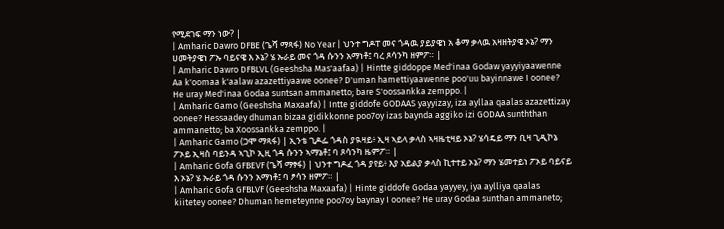የሚደገፍ ማን ነው? |
| Amharic Dawro DFBE (ጌሻ ማጻፋ) No Year | ህንተ ግዶፐ መና ጎዳዉ ያይያዌነ አ ቆማ ቃላዉ አዛዘትያዌ ኦኔ? ማን ሀመትያዌነ ፖኡ ባይናዌ እ ኦኔ? ሄ ኡራይ መና ጎዳ ሱንን አማነቶ፤ ባረ ጾሳንካ ዘምፖ። |
| Amharic Dawro DFBLVL (Geeshsha Mas'aafaa) | Hintte giddoppe Med'inaa Godaw yayyiyaawenne Aa k'oomaa k'aalaw azazettiyaawe oonee? D'uman hamettiyaawenne poo'uu bayinnawe I oonee? He uray Med'inaa Godaa suntsan ammanetto; bare S'oossankka zemppo. |
| Amharic Gamo (Geeshsha Maxaafa) | Intte giddofe GODAAS yayyizay, iza ayllaa qaalas azazettizay oonee? Hessaadey dhuman bizaa gidikkonne poo7oy izas baynda aggiko izi GODAA sunththan ammanetto; ba Xoossankka zemppo. |
| Amharic Gamo (ጋሞ ማጻፋ) | ኢንቴ ጊዶፌ ጎዳስ ያዪዛይ፥ ኢዛ ኣይላ ቃላስ ኣዛዜቲዛይ ኦኔ? ሄሳዴይ ማን ቢዛ ጊዲኮኔ ፖኦይ ኢዛስ ባይንዳ ኣጊኮ ኢዚ ጎዳ ሱንን ኣማኔቶ፤ ባ ጾሳንካ ዜምፖ። |
| Amharic Gofa GFBEVF (ጌሻ ማፃፋ) | ህንተ ግዶፈ ጎዳ ያየይ፥ እያ አይልያ ቃላስ ኪተተይ ኦኔ? ማን ሄመተይነ ፖኦይ ባይናይ እ ኦኔ? ሄ ኡራይ ጎዳ ሱንን አማነቶ፤ ባ ፆሳን ዘምፖ። |
| Amharic Gofa GFBLVF (Geeshsha Maxaafa) | Hinte giddofe Godaa yayyey, iya aylliya qaalas kiitetey oonee? Dhuman hemeteynne poo7oy baynay I oonee? He uray Godaa sunthan ammaneto;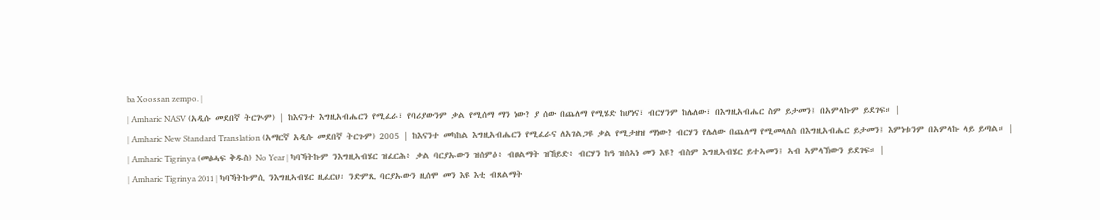ba Xoossan zempo. |
| Amharic NASV (አዲሱ መደበኛ ትርጒም) | ከእናንተ እግዚአብሔርን የሚፈራ፣ የባሪያውንም ቃል የሚሰማ ማን ነው? ያ ሰው በጨለማ የሚሄድ ከሆነና፣ ብርሃንም ከሌለው፣ በእግዚአብሔር ስም ይታመን፤ በአምላኩም ይደገፍ። |
| Amharic New Standard Translation (አማርኛ አዲሱ መደበኛ ትርጉም) 2005 | ከእናንተ መካከል እግዚአብሔርን የሚፈራና ለአገልጋዩ ቃል የሚታዘዝ ማነው? ብርሃን የሌለው በጨለማ የሚመላለስ በእግዚአብሔር ይታመን፤ እምነቱንም በአምላኩ ላይ ይጣል። |
| Amharic Tigrinya (መፅሓፍ ቅዱስ) No Year | ካባኻትኩም ንእግዚኣብሄር ዝፈርሕ፥ ቃል ባርያኡውን ዝሰምዕ፥ ብፀልማት ዝኸይድ፥ ብርሃን ከዓ ዝሰኣነ መን እዩ? ብስም እግዚኣብሄር ይተኣመን፤ ኣብ ኣምላኽውን ይደገፍ። |
| Amharic Tigrinya 2011 | ካባኻትኩምሲ ንእግዚኣብሄር ዚፈርህ፡ ንድምጺ ባርያኡውን ዚሰሞ መን እዩ እቲ ብጸልማት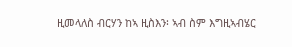ዚመላለስ ብርሃን ከኣ ዚስእን፡ ኣብ ስም እግዚኣብሄር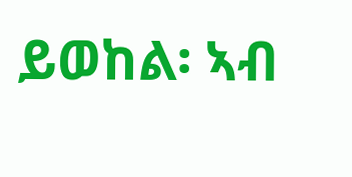ይወከል፡ ኣብ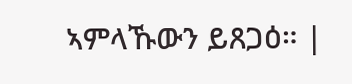ኣምላኹውን ይጸጋዕ። |